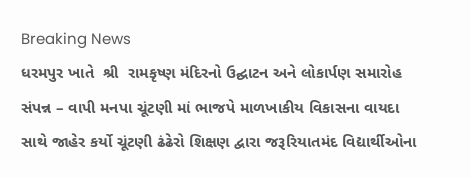Breaking News
ધરમપુર ખાતે  શ્રી  રામકૃષ્ણ મંદિરનો ઉદ્ઘાટન અને લોકાર્પણ સમારોહ સંપન્ન – વાપી મનપા ચૂંટણી માં ભાજપે માળખાકીય વિકાસના વાયદા સાથે જાહેર કર્યો ચૂંટણી ઢંઢેરો શિક્ષણ દ્વારા જરૂરિયાતમંદ વિદ્યાર્થીઓના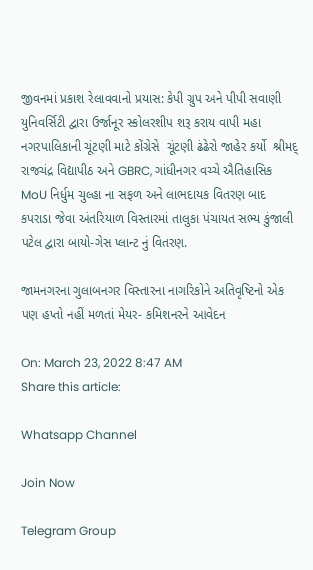જીવનમાં પ્રકાશ રેલાવવાનો પ્રયાસ: કેપી ગ્રુપ અને પીપી સવાણી યુનિવર્સિટી દ્વારા ઉર્જાનૂર સ્કોલરશીપ શરૂ કરાય વાપી મહા નગરપાલિકાની ચૂંટણી માટે કોંગ્રેસે  ચૂંટણી ઢંઢેરો જાહેર કર્યો  શ્રીમદ્ રાજચંદ્ર વિદ્યાપીઠ અને GBRC, ગાંધીનગર વચ્ચે ઐતિહાસિક MoU નિર્ધુમ ચુલ્હા ના સફળ અને લાભદાયક વિતરણ બાદ કપરાડા જેવા અંતરિયાળ વિસ્તારમાં તાલુકા પંચાયત સભ્ય કુંજાલી પટેલ દ્વારા બાયો-ગેસ પ્લાન્ટ નું વિતરણ.

જામનગરના ગુલાબનગર વિસ્તારના નાગરિકોને અતિવૃષ્ટિનો એક પણ હપ્તો નહીં મળતાં મેયર- કમિશનરને આવેદન

On: March 23, 2022 8:47 AM
Share this article:

Whatsapp Channel

Join Now

Telegram Group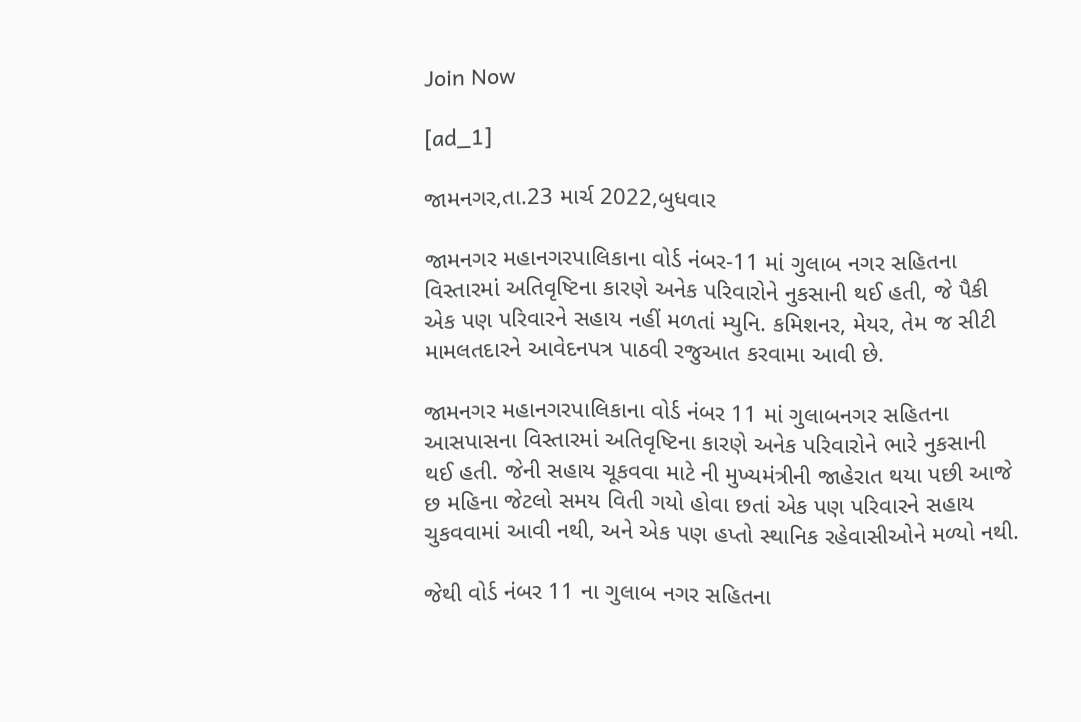Join Now

[ad_1]

જામનગર,તા.23 માર્ચ 2022,બુધવાર

જામનગર મહાનગરપાલિકાના વોર્ડ નંબર-11 માં ગુલાબ નગર સહિતના વિસ્તારમાં અતિવૃષ્ટિના કારણે અનેક પરિવારોને નુકસાની થઈ હતી, જે પૈકી એક પણ પરિવારને સહાય નહીં મળતાં મ્યુનિ. કમિશનર, મેયર, તેમ જ સીટી મામલતદારને આવેદનપત્ર પાઠવી રજુઆત કરવામા આવી છે.

જામનગર મહાનગરપાલિકાના વોર્ડ નંબર 11 માં ગુલાબનગર સહિતના આસપાસના વિસ્તારમાં અતિવૃષ્ટિના કારણે અનેક પરિવારોને ભારે નુકસાની થઈ હતી. જેની સહાય ચૂકવવા માટે ની મુખ્યમંત્રીની જાહેરાત થયા પછી આજે છ મહિના જેટલો સમય વિતી ગયો હોવા છતાં એક પણ પરિવારને સહાય ચુકવવામાં આવી નથી, અને એક પણ હપ્તો સ્થાનિક રહેવાસીઓને મળ્યો નથી.

જેથી વોર્ડ નંબર 11 ના ગુલાબ નગર સહિતના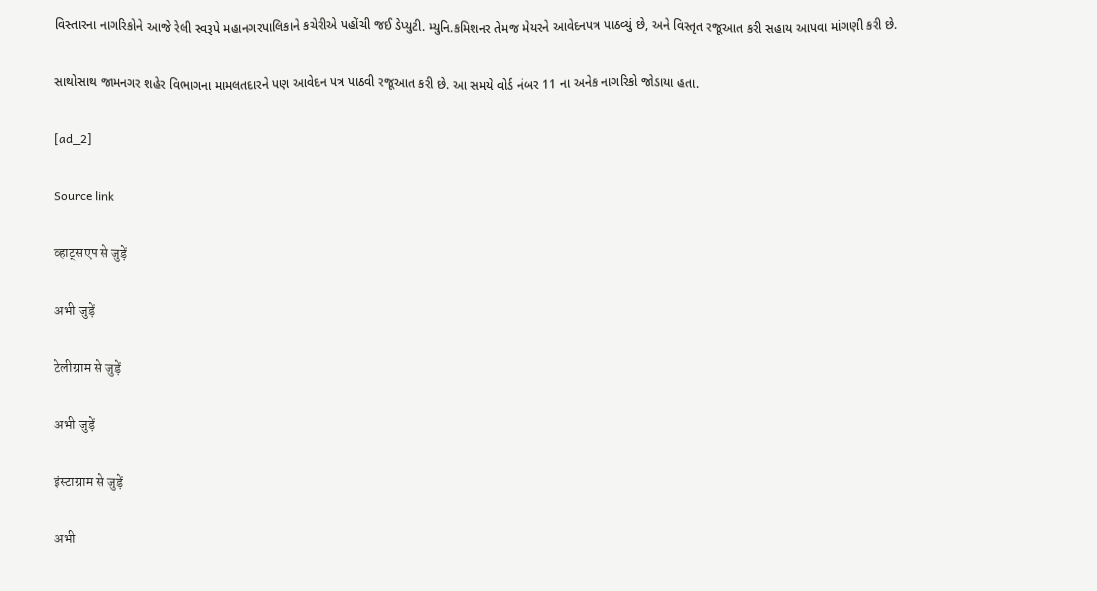વિસ્તારના નાગરિકોને આજે રેલી સ્વરૂપે મહાનગરપાલિકાને કચેરીએ પહોંચી જઈ ડેપ્યુટી. મ્યુનિ.કમિશનર તેમજ મેયરને આવેદનપત્ર પાઠવ્યું છે, અને વિસ્તૃત રજૂઆત કરી સહાય આપવા માંગણી કરી છે.

સાથોસાથ જામનગર શહેર વિભાગના મામલતદારને પણ આવેદન પત્ર પાઠવી રજૂઆત કરી છે. આ સમયે વોર્ડ નંબર 11 ના અનેક નાગરિકો જોડાયા હતા.

[ad_2]

Source link

व्हाट्सएप से जुड़ें

अभी जुड़ें

टेलीग्राम से जुड़ें

अभी जुड़ें

इंस्टाग्राम से जुड़ें

अभी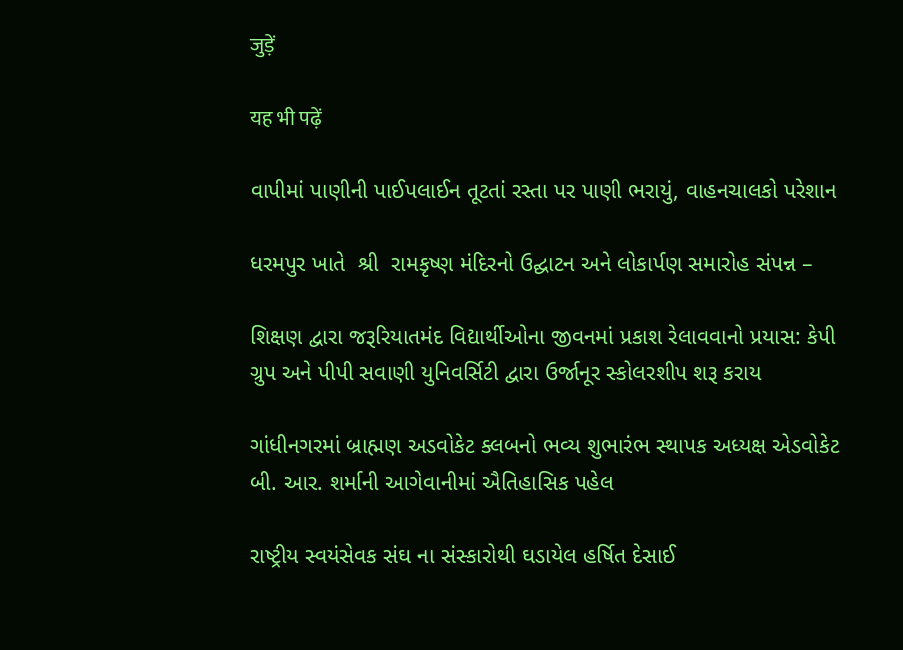जुड़ें

यह भी पढ़ें

વાપીમાં પાણીની પાઈપલાઈન તૂટતાં રસ્તા પર પાણી ભરાયું, વાહનચાલકો પરેશાન

ધરમપુર ખાતે  શ્રી  રામકૃષ્ણ મંદિરનો ઉદ્ઘાટન અને લોકાર્પણ સમારોહ સંપન્ન –

શિક્ષણ દ્વારા જરૂરિયાતમંદ વિદ્યાર્થીઓના જીવનમાં પ્રકાશ રેલાવવાનો પ્રયાસ: કેપી ગ્રુપ અને પીપી સવાણી યુનિવર્સિટી દ્વારા ઉર્જાનૂર સ્કોલરશીપ શરૂ કરાય

ગાંધીનગરમાં બ્રાહ્મણ અડવોકેટ ક્લબનો ભવ્ય શુભારંભ સ્થાપક અધ્યક્ષ એડવોકેટ બી. આર. શર્માની આગેવાનીમાં ઐતિહાસિક પહેલ

રાષ્ટ્રીય સ્વયંસેવક સંઘ ના સંસ્કારોથી ઘડાયેલ હર્ષિત દેસાઈ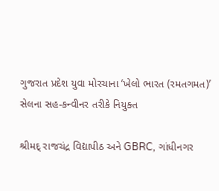ગુજરાત પ્રદેશ યુવા મોરચાના ‘ખેલો ભારત (રમતગમત)’ સેલના સહ-કન્વીનર તરીકે નિયુક્ત

શ્રીમદ્ રાજચંદ્ર વિદ્યાપીઠ અને GBRC, ગાંધીનગર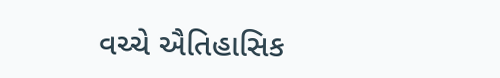વચ્ચે ઐતિહાસિક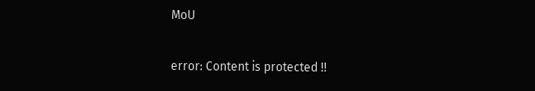MoU

error: Content is protected !!